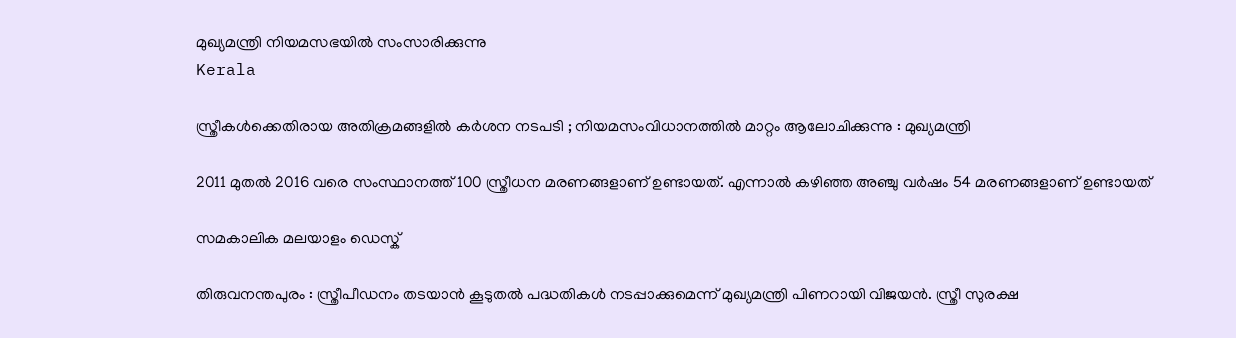മുഖ്യമന്ത്രി നിയമസഭയില്‍ സംസാരിക്കുന്നു
Kerala

സ്ത്രീകള്‍ക്കെതിരായ അതിക്രമങ്ങളില്‍ കര്‍ശന നടപടി ; നിയമസംവിധാനത്തില്‍ മാറ്റം ആലോചിക്കുന്നു : മുഖ്യമന്ത്രി

2011 മുതല്‍ 2016 വരെ സംസ്ഥാനത്ത് 100 സ്ത്രീധന മരണങ്ങളാണ് ഉണ്ടായത്. എന്നാല്‍ കഴിഞ്ഞ അഞ്ചു വര്‍ഷം 54 മരണങ്ങളാണ് ഉണ്ടായത്

സമകാലിക മലയാളം ഡെസ്ക്

തിരുവനന്തപുരം : സ്ത്രീപീഡനം തടയാന്‍ കൂടുതല്‍ പദ്ധതികള്‍ നടപ്പാക്കുമെന്ന് മുഖ്യമന്ത്രി പിണറായി വിജയന്‍. സ്ത്രീ സുരക്ഷ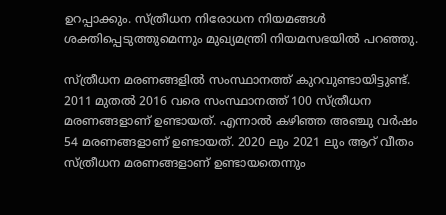ഉറപ്പാക്കും. സ്ത്രീധന നിരോധന നിയമങ്ങള്‍ ശക്തിപ്പെടുത്തുമെന്നും മുഖ്യമന്ത്രി നിയമസഭയില്‍ പറഞ്ഞു.

സ്ത്രീധന മരണങ്ങളില്‍ സംസ്ഥാനത്ത് കുറവുണ്ടായിട്ടുണ്ട്. 2011 മുതല്‍ 2016 വരെ സംസ്ഥാനത്ത് 100 സ്ത്രീധന മരണങ്ങളാണ് ഉണ്ടായത്. എന്നാല്‍ കഴിഞ്ഞ അഞ്ചു വര്‍ഷം 54 മരണങ്ങളാണ് ഉണ്ടായത്. 2020 ലും 2021 ലും ആറ് വീതം സ്ത്രീധന മരണങ്ങളാണ് ഉണ്ടായതെന്നും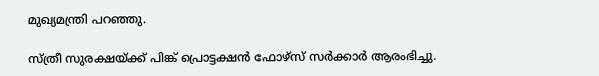മുഖ്യമന്ത്രി പറഞ്ഞു.

സ്ത്രീ സുരക്ഷയ്ക്ക് പിങ്ക് പ്രൊട്ടക്ഷന്‍ ഫോഴ്‌സ് സര്‍ക്കാര്‍ ആരംഭിച്ചു.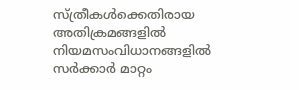സ്ത്രീകള്‍ക്കെതിരായ അതിക്രമങ്ങളില്‍ നിയമസംവിധാനങ്ങളില്‍ സര്‍ക്കാര്‍ മാറ്റം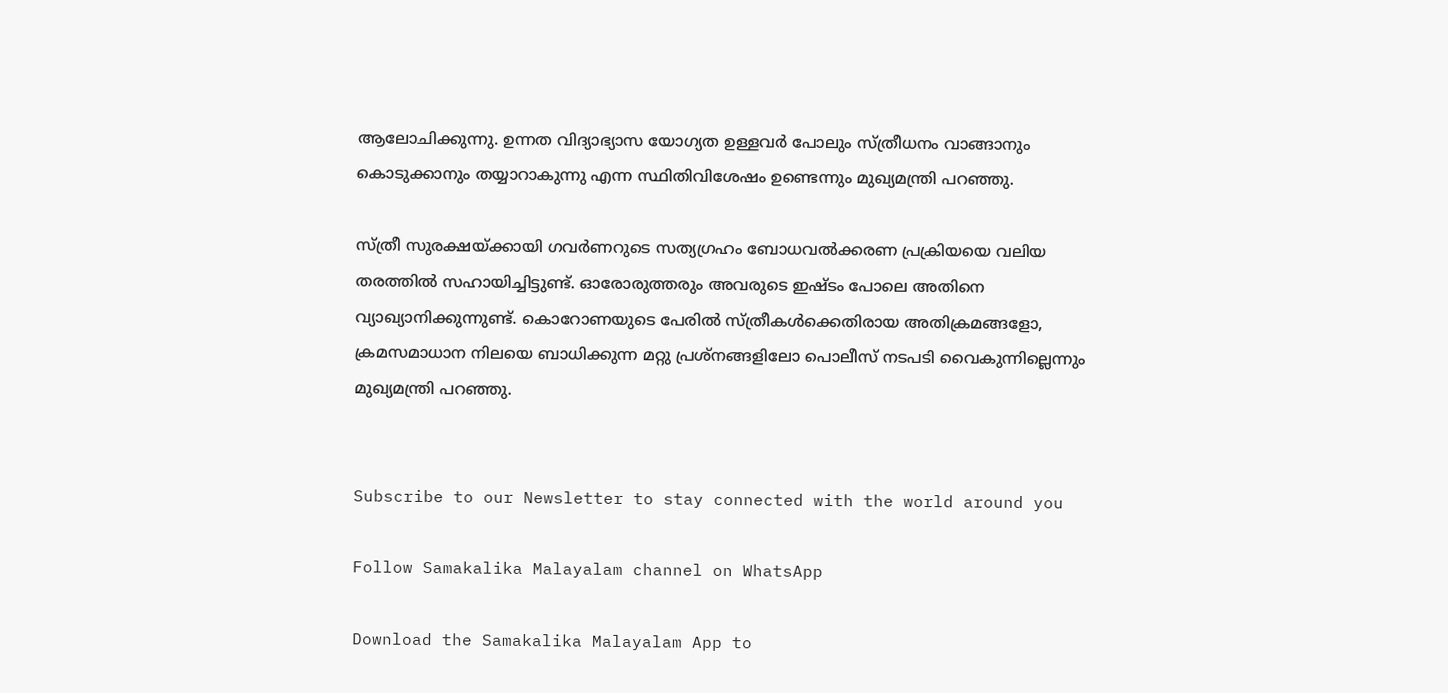ആലോചിക്കുന്നു. ഉന്നത വിദ്യാഭ്യാസ യോഗ്യത ഉള്ളവര്‍ പോലും സ്ത്രീധനം വാങ്ങാനും കൊടുക്കാനും തയ്യാറാകുന്നു എന്ന സ്ഥിതിവിശേഷം ഉണ്ടെന്നും മുഖ്യമന്ത്രി പറഞ്ഞു.

സ്ത്രീ സുരക്ഷയ്ക്കായി ഗവര്‍ണറുടെ സത്യഗ്രഹം ബോധവല്‍ക്കരണ പ്രക്രിയയെ വലിയ തരത്തില്‍ സഹായിച്ചിട്ടുണ്ട്. ഓരോരുത്തരും അവരുടെ ഇഷ്ടം പോലെ അതിനെ വ്യാഖ്യാനിക്കുന്നുണ്ട്. കൊറോണയുടെ പേരില്‍ സ്ത്രീകള്‍ക്കെതിരായ അതിക്രമങ്ങളോ, ക്രമസമാധാന നിലയെ ബാധിക്കുന്ന മറ്റു പ്രശ്‌നങ്ങളിലോ പൊലീസ് നടപടി വൈകുന്നില്ലെന്നും മുഖ്യമന്ത്രി പറഞ്ഞു.


Subscribe to our Newsletter to stay connected with the world around you

Follow Samakalika Malayalam channel on WhatsApp

Download the Samakalika Malayalam App to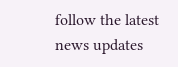follow the latest news updates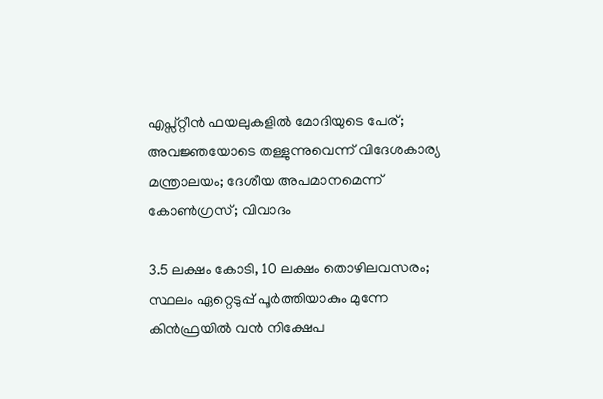എപ്സ്റ്റീന്‍ ഫയലുകളില്‍ മോദിയുടെ പേര്; അവജ്ഞയോടെ തള്ളുന്നുവെന്ന് വിദേശകാര്യ മന്ത്രാലയം; ദേശീയ അപമാനമെന്ന് കോണ്‍ഗ്രസ്; വിവാദം

3.5 ലക്ഷം കോടി, 10 ലക്ഷം തൊഴിലവസരം; സ്ഥലം ഏറ്റെടുപ്പ് പൂര്‍ത്തിയാകും മുന്നേ കിന്‍ഫ്രയിൽ വന്‍ നിക്ഷേപ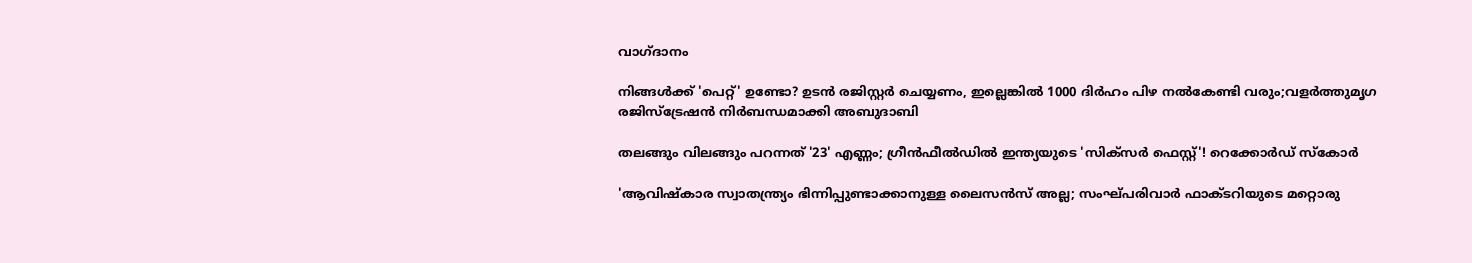വാഗ്ദാനം

നിങ്ങൾക്ക് 'പെറ്റ്' ഉണ്ടോ? ഉടൻ രജിസ്റ്റർ ചെയ്യണം, ഇല്ലെങ്കിൽ 1000 ദിർഹം പിഴ നൽകേണ്ടി വരും;വളർത്തുമൃഗ രജിസ്ട്രേഷൻ നിർബന്ധമാക്കി അബുദാബി

തലങ്ങും വിലങ്ങും പറന്നത് '23' എണ്ണം; ഗ്രീൻഫീൽഡിൽ ഇന്ത്യയുടെ 'സിക്സർ‌ ഫെസ്റ്റ്'! റെക്കോര്‍ഡ് സ്‌കോർ

'ആവിഷ്‌കാര സ്വാതന്ത്ര്യം ഭിന്നിപ്പുണ്ടാക്കാനുള്ള ലൈസന്‍സ് അല്ല; സംഘ്പരിവാര്‍ ഫാക്ടറിയുടെ മറ്റൊരു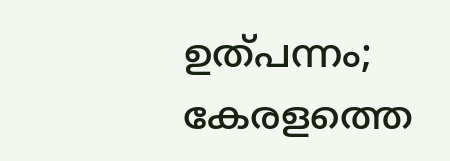ഉത്പന്നം; കേരളത്തെ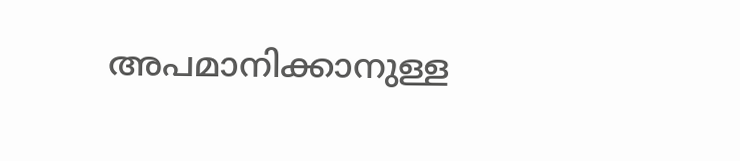അപമാനിക്കാനുള്ള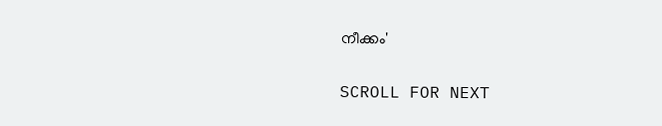നീക്കം'

SCROLL FOR NEXT